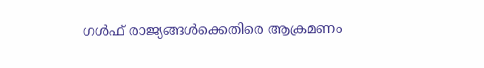ഗൾഫ് രാജ്യങ്ങൾക്കെതിരെ ആക്രമണം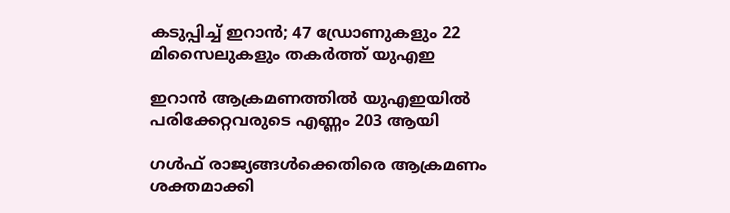കടുപ്പിച്ച് ഇറാൻ; 47 ഡ്രോണുകളും 22 മിസൈലുകളും തകർത്ത് യുഎഇ

ഇറാന്‍ ആക്രമണത്തില്‍ യുഎഇയില്‍ പരിക്കേറ്റവരുടെ എണ്ണം 203 ആയി

ഗള്‍ഫ് രാജ്യങ്ങള്‍ക്കെതിരെ ആക്രമണം ശക്തമാക്കി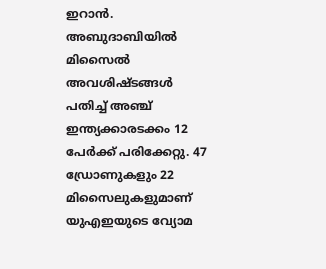ഇറാന്‍. അബുദാബിയില്‍ മിസൈല്‍ അവശിഷ്ടങ്ങള്‍ പതിച്ച് അഞ്ച് ഇന്ത്യക്കാരടക്കം 12 പേര്‍ക്ക് പരിക്കേറ്റു. 47 ഡ്രോണുകളും 22 മിസൈലുകളുമാണ് യുഎഇയുടെ വ്യോമ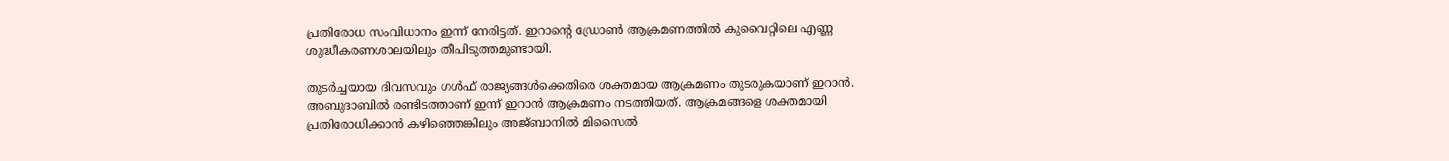പ്രതിരോധ സംവിധാനം ഇന്ന് നേരിട്ടത്. ഇറാന്റെ ഡ്രോണ്‍ ആക്രമണത്തില്‍ കുവൈറ്റിലെ എണ്ണ ശുദ്ധീകരണശാലയിലും തീപിടുത്തമുണ്ടായി.

തുടര്‍ച്ചയായ ദിവസവും ഗള്‍ഫ് രാജ്യങ്ങള്‍ക്കെതിരെ ശക്തമായ ആക്രമണം തുടരുകയാണ് ഇറാന്‍. അബുദാബില്‍ രണ്ടിടത്താണ് ഇന്ന് ഇറാന്‍ ആക്രമണം നടത്തിയത്. ആക്രമങ്ങളെ ശക്തമായി പ്രതിരോധിക്കാന്‍ കഴിഞ്ഞെങ്കിലും അജ്ബാനില്‍ മിസൈല്‍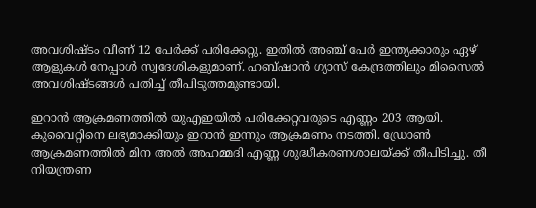അവശിഷ്ടം വീണ് 12 പേര്‍ക്ക് പരിക്കേറ്റു. ഇതില്‍ അഞ്ച് പേര്‍ ഇന്ത്യക്കാരും ഏഴ് ആളുകള്‍ നേപ്പാള്‍ സ്വദേശികളുമാണ്. ഹബ്ഷാന്‍ ഗ്യാസ് കേന്ദ്രത്തിലും മിസൈല്‍ അവശിഷ്ടങ്ങള്‍ പതിച്ച് തീപിടുത്തമുണ്ടായി.

ഇറാന്‍ ആക്രമണത്തില്‍ യുഎഇയില്‍ പരിക്കേറ്റവരുടെ എണ്ണം 203 ആയി. കുവൈറ്റിനെ ലഭ്യമാക്കിയും ഇറാന്‍ ഇന്നും ആക്രമണം നടത്തി. ഡ്രോണ്‍ ആക്രമണത്തില്‍ മിന അല്‍ അഹമ്മദി എണ്ണ ശുദ്ധീകരണശാലയ്ക്ക് തീപിടിച്ചു. തീ നിയന്ത്രണ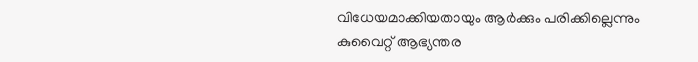വിധേയമാക്കിയതായും ആര്‍ക്കും പരിക്കില്ലെന്നും കുവൈറ്റ് ആഭ്യന്തര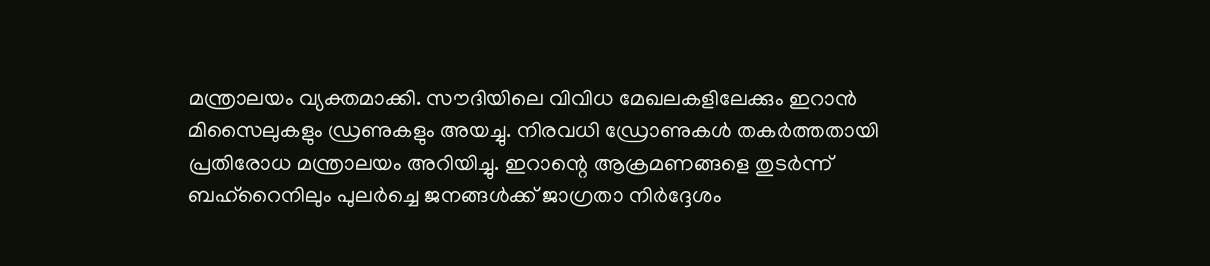മന്ത്രാലയം വ്യക്തമാക്കി. സൗദിയിലെ വിവിധ മേഖലകളിലേക്കും ഇറാന്‍ മിസൈലുകളും ഡ്രണുകളും അയച്ചു. നിരവധി ഡ്രോണുകള്‍ തകര്‍ത്തതായി പ്രതിരോധ മന്ത്രാലയം അറിയിച്ചു. ഇറാന്റെ ആക്രമണങ്ങളെ തുടര്‍ന്ന് ബഹ്‌റൈനിലും പുലര്‍ച്ചെ ജനങ്ങള്‍ക്ക് ജാഗ്രതാ നിര്‍ദ്ദേശം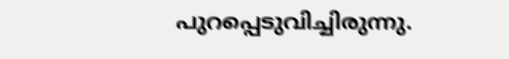പുറപ്പെടുവിച്ചിരുന്നു.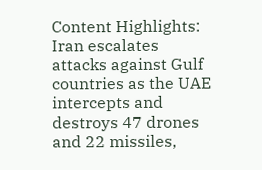Content Highlights: Iran escalates attacks against Gulf countries as the UAE intercepts and destroys 47 drones and 22 missiles,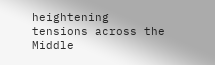heightening tensions across the Middle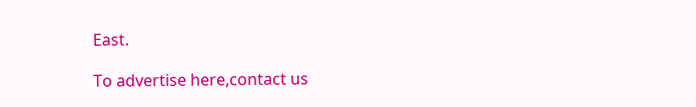East.

To advertise here,contact us